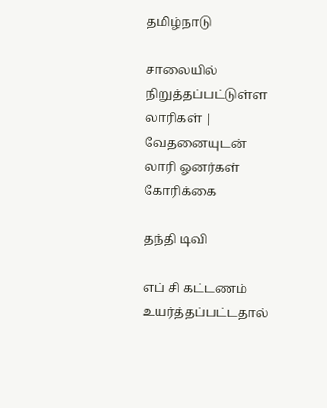தமிழ்நாடு

சாலையில் நிறுத்தப்பட்டுள்ள லாரிகள் | வேதனையுடன் லாரி ஓனர்கள் கோரிக்கை

தந்தி டிவி

எப் சி கட்டணம் உயர்த்தப்பட்டதால்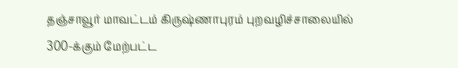தஞ்சாவூர் மாவட்டம் கிருஷ்ணாபுரம் புறவழிச்சாலையில் 300-க்கும் மேற்பட்ட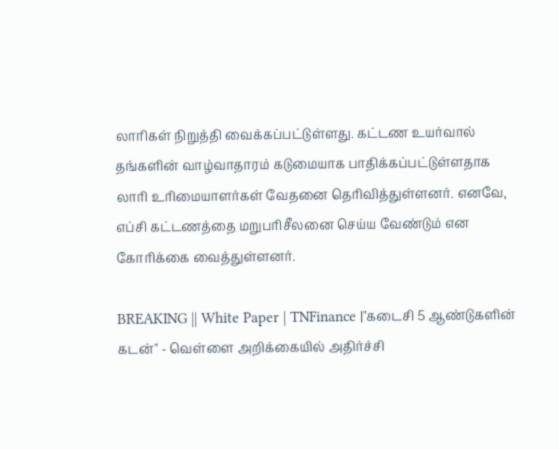லாரிகள் நிறுத்தி வைக்கப்பட்டுள்ளது. கட்டண உயர்வால் தங்களின் வாழ்வாதாரம் கடுமையாக பாதிக்கப்பட்டுள்ளதாக லாரி உரிமையாளர்கள் வேதனை தெரிவித்துள்ளனர். எனவே, எப்சி கட்டணத்தை மறுபரிசீலனை செய்ய வேண்டும் என கோரிக்கை வைத்துள்ளனர்.

BREAKING || White Paper | TNFinance |"கடைசி 5 ஆண்டுகளின் கடன்" - வெள்ளை அறிக்கையில் அதிர்ச்சி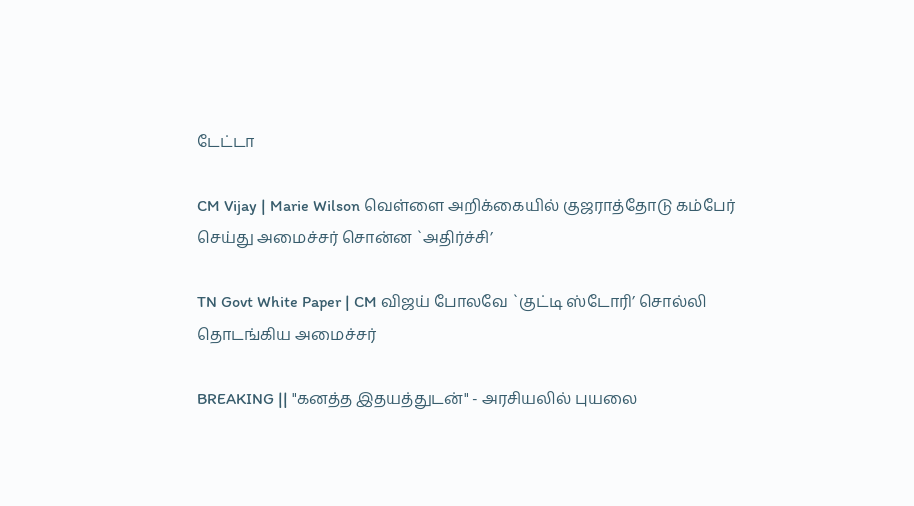டேட்டா

CM Vijay | Marie Wilson வெள்ளை அறிக்கையில் குஜராத்தோடு கம்பேர் செய்து அமைச்சர் சொன்ன `அதிர்ச்சி’

TN Govt White Paper | CM விஜய் போலவே `குட்டி ஸ்டோரி’ சொல்லி தொடங்கிய அமைச்சர்

BREAKING || "கனத்த இதயத்துடன்" - அரசியலில் புயலை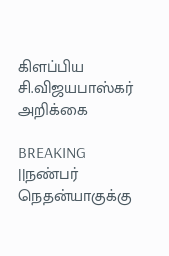கிளப்பிய சி.விஜயபாஸ்கர் அறிக்கை

BREAKING ||நண்பர் நெதன்யாகுக்கு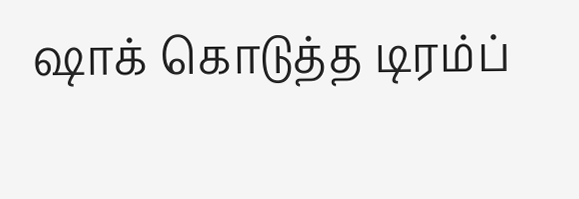ஷாக் கொடுத்த டிரம்ப்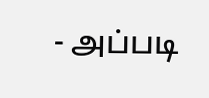- அப்படி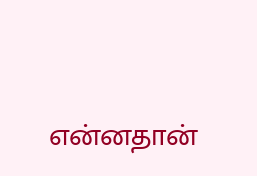என்னதான்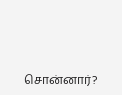சொன்னார்?